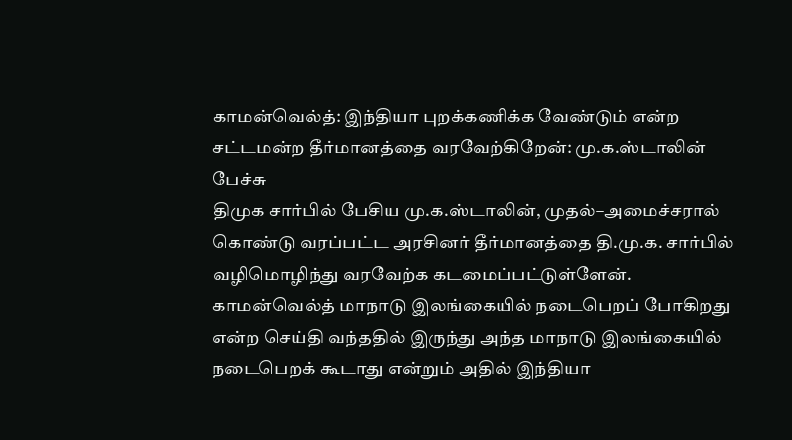காமன்வெல்த்: இந்தியா புறக்கணிக்க வேண்டும் என்ற சட்டமன்ற தீர்மானத்தை வரவேற்கிறேன்: மு.க.ஸ்டாலின் பேச்சு
திமுக சார்பில் பேசிய மு.க.ஸ்டாலின், முதல்–அமைச்சரால் கொண்டு வரப்பட்ட அரசினர் தீர்மானத்தை தி.மு.க. சார்பில் வழிமொழிந்து வரவேற்க கடமைப்பட்டுள்ளேன்.
காமன்வெல்த் மாநாடு இலங்கையில் நடைபெறப் போகிறது என்ற செய்தி வந்ததில் இருந்து அந்த மாநாடு இலங்கையில் நடைபெறக் கூடாது என்றும் அதில் இந்தியா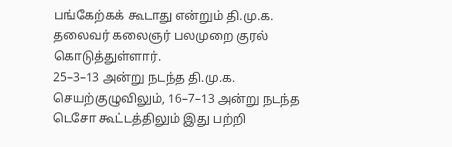பங்கேற்கக் கூடாது என்றும் தி.மு.க. தலைவர் கலைஞர் பலமுறை குரல் கொடுத்துள்ளார்.
25–3–13 அன்று நடந்த தி.மு.க. செயற்குழுவிலும், 16–7–13 அன்று நடந்த டெசோ கூட்டத்திலும் இது பற்றி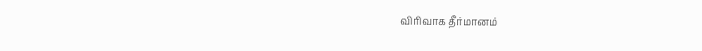விரிவாக தீர்மானம்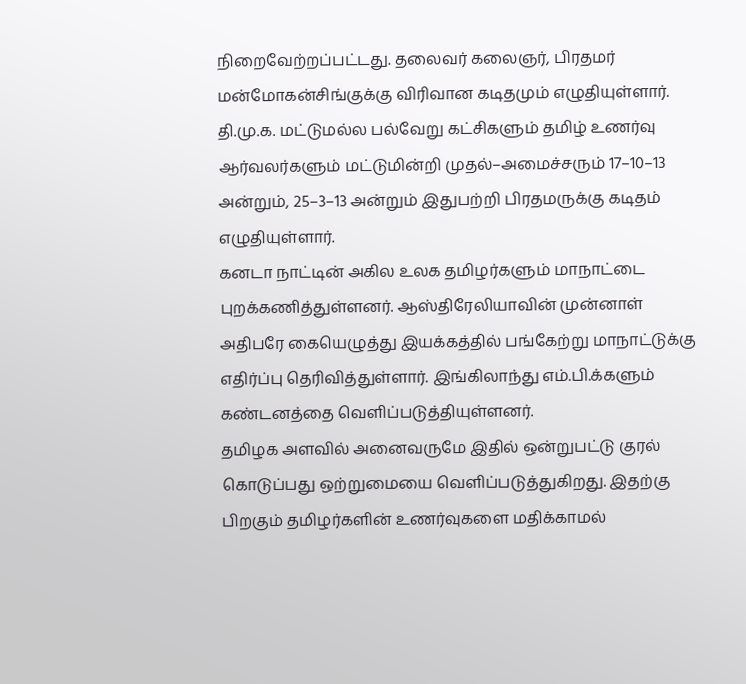நிறைவேற்றப்பட்டது. தலைவர் கலைஞர், பிரதமர் மன்மோகன்சிங்குக்கு விரிவான கடிதமும் எழுதியுள்ளார்.
தி.மு.க. மட்டுமல்ல பல்வேறு கட்சிகளும் தமிழ் உணர்வு ஆர்வலர்களும் மட்டுமின்றி முதல்–அமைச்சரும் 17–10–13 அன்றும், 25–3–13 அன்றும் இதுபற்றி பிரதமருக்கு கடிதம் எழுதியுள்ளார்.
கனடா நாட்டின் அகில உலக தமிழர்களும் மாநாட்டை புறக்கணித்துள்ளனர். ஆஸ்திரேலியாவின் முன்னாள் அதிபரே கையெழுத்து இயக்கத்தில் பங்கேற்று மாநாட்டுக்கு எதிர்ப்பு தெரிவித்துள்ளார். இங்கிலாந்து எம்.பி.க்களும் கண்டனத்தை வெளிப்படுத்தியுள்ளனர்.
தமிழக அளவில் அனைவருமே இதில் ஒன்றுபட்டு குரல் கொடுப்பது ஒற்றுமையை வெளிப்படுத்துகிறது. இதற்கு பிறகும் தமிழர்களின் உணர்வுகளை மதிக்காமல்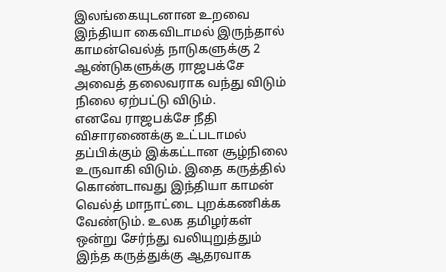இலங்கையுடனான உறவை இந்தியா கைவிடாமல் இருந்தால் காமன்வெல்த் நாடுகளுக்கு 2 ஆண்டுகளுக்கு ராஜபக்சே அவைத் தலைவராக வந்து விடும் நிலை ஏற்பட்டு விடும்.
எனவே ராஜபக்சே நீதி விசாரணைக்கு உட்படாமல் தப்பிக்கும் இக்கட்டான சூழ்நிலை உருவாகி விடும். இதை கருத்தில் கொண்டாவது இந்தியா காமன் வெல்த் மாநாட்டை புறக்கணிக்க வேண்டும். உலக தமிழர்கள் ஒன்று சேர்ந்து வலியுறுத்தும் இந்த கருத்துக்கு ஆதரவாக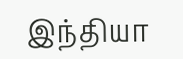இந்தியா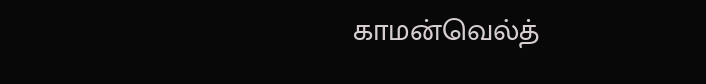காமன்வெல்த்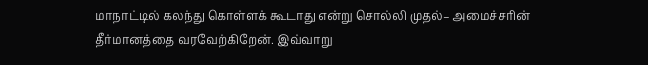மாநாட்டில் கலந்து கொள்ளக் கூடாது என்று சொல்லி முதல்– அமைச்சரின் தீர்மானத்தை வரவேற்கிறேன். இவ்வாறு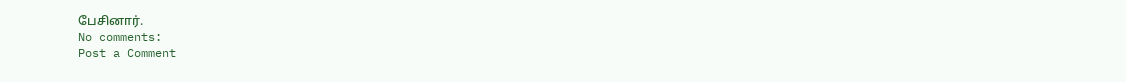பேசினார்.
No comments:
Post a Comment